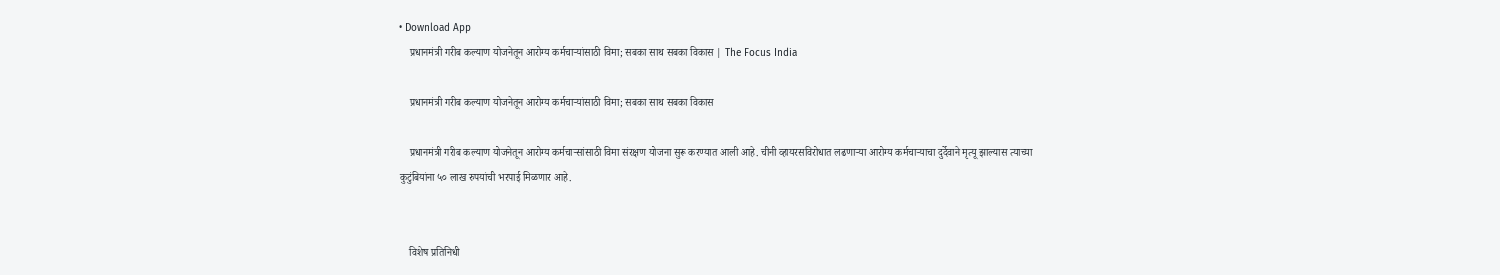• Download App
    प्रधानमंत्री गरीब कल्याण योजनेतून आरोग्य कर्मचाऱ्यांसाठी विमा; सबका साथ सबका विकास | The Focus India

    प्रधानमंत्री गरीब कल्याण योजनेतून आरोग्य कर्मचाऱ्यांसाठी विमा; सबका साथ सबका विकास

    प्रधानमंत्री गरीब कल्याण योजनेतून आरोग्य कर्मचाऱ्सांसाठी विमा संरक्षण योजना सुरू करण्यात आली आहे. चीनी व्हायरसविरोधात लढणाऱ्या आरोग्य कर्मचाऱ्याचा दुर्देवाने मृत्यू झाल्यास त्याच्या कुटुंबियांना ५० लाख रुपयांची भरपाई मिळणार आहे.


    विशेष प्रतिनिधी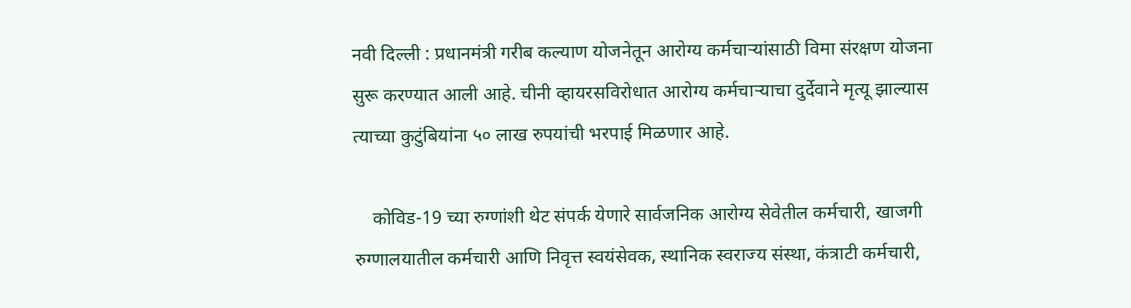नवी दिल्ली : प्रधानमंत्री गरीब कल्याण योजनेतून आरोग्य कर्मचाऱ्यांसाठी विमा संरक्षण योजना सुरू करण्यात आली आहे. चीनी व्हायरसविरोधात आरोग्य कर्मचाऱ्याचा दुर्देवाने मृत्यू झाल्यास त्याच्या कुटुंबियांना ५० लाख रुपयांची भरपाई मिळणार आहे.

    कोविड-19 च्या रुग्णांशी थेट संपर्क येणारे सार्वजनिक आरोग्य सेवेतील कर्मचारी, खाजगी रुग्णालयातील कर्मचारी आणि निवृत्त स्वयंसेवक, स्थानिक स्वराज्य संस्था, कंत्राटी कर्मचारी,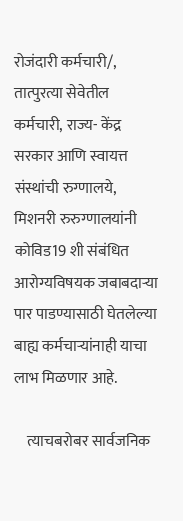रोजंदारी कर्मचारी/, तात्पुरत्या सेवेतील कर्मचारी, राज्य- केंद्र सरकार आणि स्वायत्त संस्थांची रुग्णालये, मिशनरी रुरुग्णालयांनी कोविड19 शी संबंधित आरोग्यविषयक जबाबदाऱ्या पार पाडण्यासाठी घेतलेल्या बाह्य कर्मचाऱ्यांनाही याचा लाभ मिळणार आहे.

    त्याचबरोबर सार्वजनिक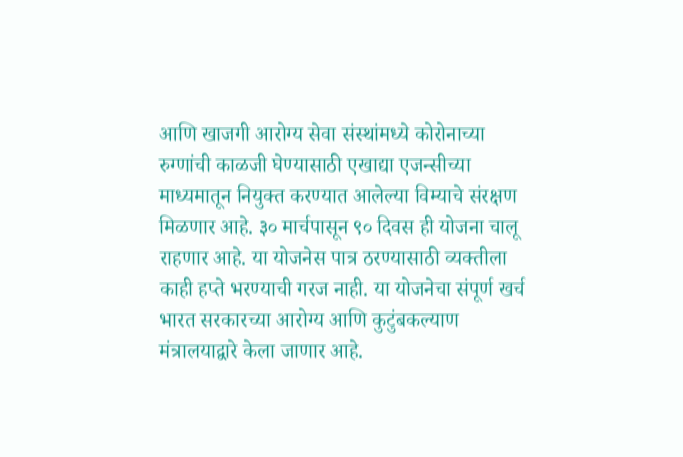आणि खाजगी आरोग्य सेवा संस्थांमध्ये कोरोनाच्या रुग्णांची काळजी घेण्यासाठी एखाद्या एजन्सीच्या माध्यमातून नियुक्त करण्यात आलेल्या विम्याचे संरक्षण मिळणार आहे. ३० मार्चपासून ९० दिवस ही योजना चालू राहणार आहे. या योजनेस पात्र ठरण्यासाठी व्यक्तीला काही हप्ते भरण्याची गरज नाही. या योजनेचा संपूर्ण खर्च भारत सरकारच्या आरोग्य आणि कुटुंबकल्याण मंत्रालयाद्वारे केला जाणार आहे.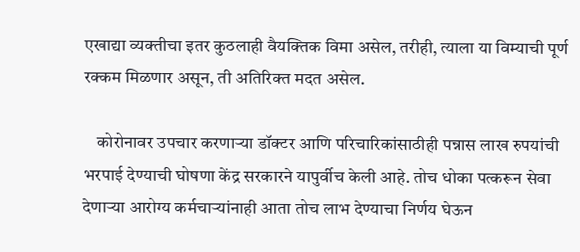एखाद्या व्यक्तीचा इतर कुठलाही वैयक्तिक विमा असेल, तरीही, त्याला या विम्याची पूर्ण रक्कम मिळणार असून, ती अतिरिक्त मदत असेल.

    कोरोनावर उपचार करणाऱ्या डॉक्टर आणि परिचारिकांसाठीही पन्नास लाख रुपयांची भरपाई देण्याची घोषणा केंद्र सरकारने यापुर्वीच केली आहे. तोच धोका पत्करून सेवा देणाऱ्या आरोग्य कर्मचाऱ्यांनाही आता तोच लाभ देण्याचा निर्णय घेऊन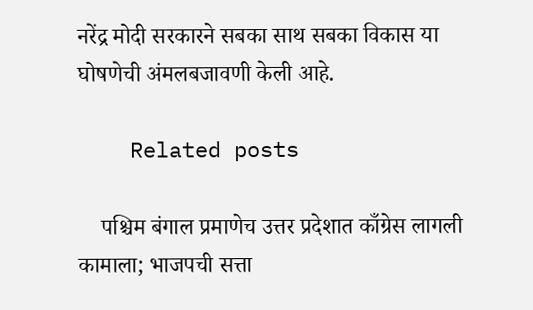नरेंद्र मोदी सरकारने सबका साथ सबका विकास या घोषणेची अंमलबजावणी केली आहे.

    Related posts

    पश्चिम बंगाल प्रमाणेच उत्तर प्रदेशात काँग्रेस लागली कामाला; भाजपची सत्ता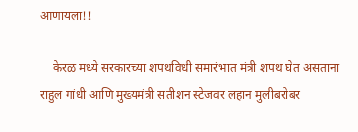आणायला!!

    केरळ मध्ये सरकारच्या शपथविधी समारंभात मंत्री शपथ घेत असताना राहुल गांधी आणि मुख्यमंत्री सतीशन‌ स्टेजवर लहान मुलीबरोबर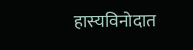हास्यविनोदात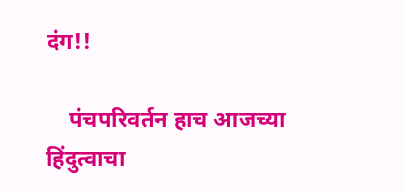दंग!!

    पंचपरिवर्तन हाच आजच्या हिंदुत्वाचा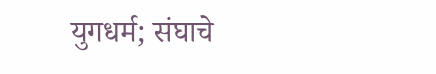युगधर्म; संघाचे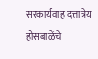सरकार्यवाह दत्तात्रेय होसबाळेंचे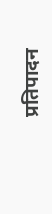प्रतिपादन